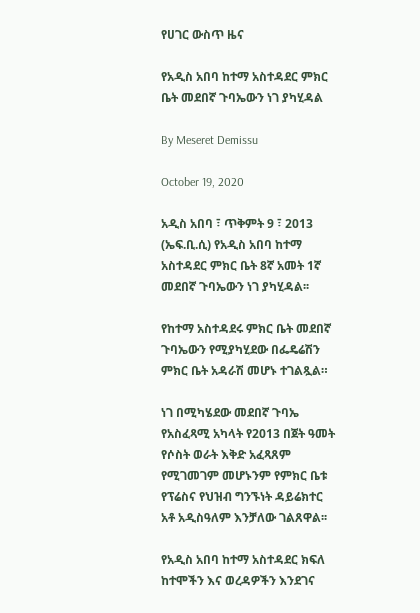የሀገር ውስጥ ዜና

የአዲስ አበባ ከተማ አስተዳደር ምክር ቤት መደበኛ ጉባኤውን ነገ ያካሂዳል

By Meseret Demissu

October 19, 2020

አዲስ አበባ ፣ ጥቅምት 9 ፣ 2013 (ኤፍ.ቢ.ሲ) የአዲስ አበባ ከተማ አስተዳደር ምክር ቤት 8ኛ አመት 1ኛ መደበኛ ጉባኤውን ነገ ያካሂዳል፡፡

የከተማ አስተዳደሩ ምክር ቤት መደበኛ ጉባኤውን የሚያካሂደው በፌዴሬሽን ምክር ቤት አዳራሽ መሆኑ ተገልጿል።

ነገ በሚካሄደው መደበኛ ጉባኤ የአስፈጻሚ አካላት የ2013 በጀት ዓመት የሶስት ወራት እቅድ አፈጻጸም የሚገመገም መሆኑንም የምክር ቤቱ የፕሬስና የህዝብ ግንኙነት ዳይሬክተር አቶ አዲስዓለም እንቻለው ገልጸዋል፡፡

የአዲስ አበባ ከተማ አስተዳደር ክፍለ ከተሞችን እና ወረዳዎችን እንደገና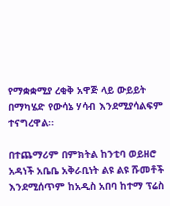የማቋቋሚያ ረቂቅ አዋጅ ላይ ውይይት በማካሄድ የውሳኔ ሃሳብ እንደሚያሳልፍም ተናግረዋል፡፡

በተጨማሪም በምክትል ከንቲባ ወይዘሮ አዳነች አቤቤ አቅራቢነት ልዩ ልዩ ሹመቶች እንደሚሰጥም ከአዲስ አበባ ከተማ ፕሬስ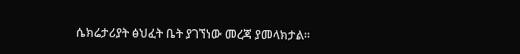ሴክሬታሪያት ፅህፈት ቤት ያገኘነው መረጃ ያመላክታል፡፡